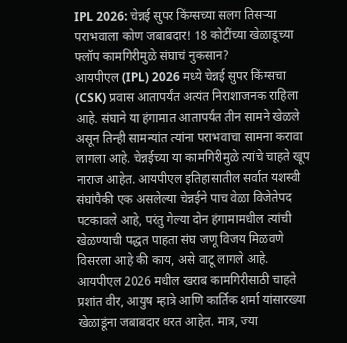IPL 2026: चेन्नई सुपर किंग्सच्या सलग तिसऱ्या पराभवाला कोण जबाबदार! 18 कोटींच्या खेळाडूच्या फ्लॉप कामगिरीमुळे संघाचं नुकसान?
आयपीएल (IPL) 2026 मध्ये चेन्नई सुपर किंग्सचा (CSK) प्रवास आतापर्यंत अत्यंत निराशाजनक राहिला आहे. संघाने या हंगामात आतापर्यंत तीन सामने खेळले असून तिन्ही सामन्यांत त्यांना पराभवाचा सामना करावा लागला आहे. चेन्नईच्या या कामगिरीमुळे त्यांचे चाहते खूप नाराज आहेत. आयपीएल इतिहासातील सर्वात यशस्वी संघांपैकी एक असलेल्या चेन्नईने पाच वेळा विजेतेपद पटकावले आहे, परंतु गेल्या दोन हंगामामधील त्यांची खेळण्याची पद्धत पाहता संघ जणू विजय मिळवणे विसरला आहे की काय, असे वाटू लागले आहे.
आयपीएल 2026 मधील खराब कामगिरीसाठी चाहते प्रशांत वीर, आयुष म्हात्रे आणि कार्तिक शर्मा यांसारख्या खेळाडूंना जबाबदार धरत आहेत. मात्र, ज्या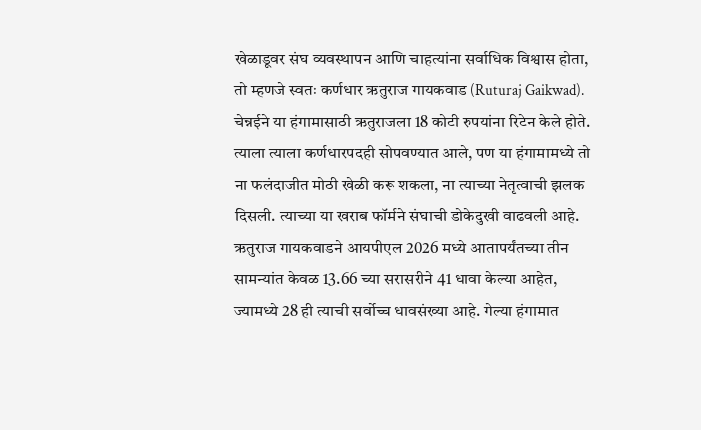खेळाडूवर संघ व्यवस्थापन आणि चाहत्यांना सर्वाधिक विश्वास होता, तो म्हणजे स्वतः कर्णधार ऋतुराज गायकवाड (Ruturaj Gaikwad). चेन्नईने या हंगामासाठी ऋतुराजला 18 कोटी रुपयांना रिटेन केले होते. त्याला त्याला कर्णधारपदही सोपवण्यात आले, पण या हंगामामध्ये तो ना फलंदाजीत मोठी खेळी करू शकला, ना त्याच्या नेतृत्वाची झलक दिसली. त्याच्या या खराब फॉर्मने संघाची डोकेदुखी वाढवली आहे.
ऋतुराज गायकवाडने आयपीएल 2026 मध्ये आतापर्यंतच्या तीन सामन्यांत केवळ 13.66 च्या सरासरीने 41 धावा केल्या आहेत, ज्यामध्ये 28 ही त्याची सर्वोच्च धावसंख्या आहे. गेल्या हंगामात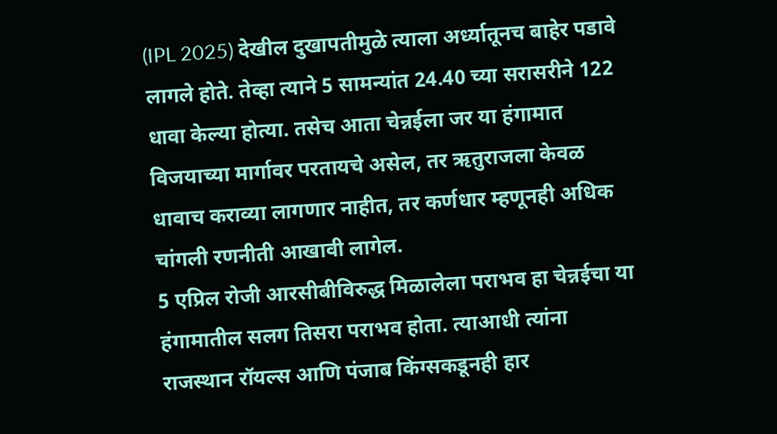(IPL 2025) देखील दुखापतीमुळे त्याला अर्ध्यातूनच बाहेर पडावे लागले होते. तेव्हा त्याने 5 सामन्यांत 24.40 च्या सरासरीने 122 धावा केल्या होत्या. तसेच आता चेन्नईला जर या हंगामात विजयाच्या मार्गावर परतायचे असेल, तर ऋतुराजला केवळ धावाच कराव्या लागणार नाहीत, तर कर्णधार म्हणूनही अधिक चांगली रणनीती आखावी लागेल.
5 एप्रिल रोजी आरसीबीविरुद्ध मिळालेला पराभव हा चेन्नईचा या हंगामातील सलग तिसरा पराभव होता. त्याआधी त्यांना राजस्थान रॉयल्स आणि पंजाब किंग्सकडूनही हार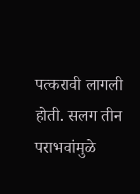पत्करावी लागली होती. सलग तीन पराभवांमुळे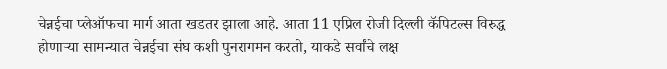चेन्नईचा प्लेऑफचा मार्ग आता खडतर झाला आहे. आता 11 एप्रिल रोजी दिल्ली कॅपिटल्स विरुद्ध होणाऱ्या सामन्यात चेन्नईचा संघ कशी पुनरागमन करतो, याकडे सर्वांचे लक्ष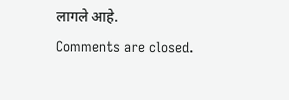लागले आहे.
Comments are closed.